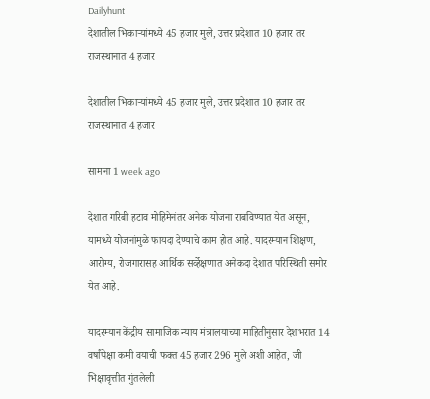Dailyhunt
देशातील भिकाऱ्यांमध्ये 45 हजार मुले, उत्तर प्रदेशात 10 हजार तर राजस्थानात 4 हजार

देशातील भिकाऱ्यांमध्ये 45 हजार मुले, उत्तर प्रदेशात 10 हजार तर राजस्थानात 4 हजार

सामना 1 week ago

देशात गरिबी हटाव मोहिमेनंतर अनेक योजना राबविण्यात येत असून, यामध्ये योजनांमुळे फायदा देण्याचे काम होत आहे. यादरम्यान शिक्षण, आरोग्य, रोजगारासह आर्थिक सर्व्हेक्षणात अनेकदा देशात परिस्थिती समोर येत आहे.

यादरम्यान केंद्रीय सामाजिक न्याय मंत्रालयाच्या माहितीनुसार देशभरात 14 वर्षांपेक्षा कमी वयाची फक्त 45 हजार 296 मुले अशी आहेत, जी भिक्षावृत्तीत गुंतलेली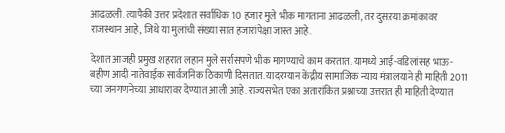आढळली. त्यापैकी उत्तर प्रदेशात सर्वाधिक 10 हजार मुले भीक मागताना आढळली, तर दुसऱया क्रमांकावर राजस्थान आहे, जिथे या मुलांची संख्या सात हजारांपेक्षा जास्त आहे.

देशात आजही प्रमुख शहरात लहान मुले सर्रासपणे भीक मागण्याचे काम करतात. यामध्ये आई-वडिलांसह भाऊ-बहीण आदी नातेवाईक सार्वजनिक ठिकाणी दिसतात. यादरम्यान केंद्रीय सामाजिक न्याय मंत्रालयाने ही माहिती 2011 च्या जनगणनेच्या आधारावर देण्यात आली आहे. राज्यसभेत एका अतारांकित प्रश्नाच्या उत्तरात ही माहिती देण्यात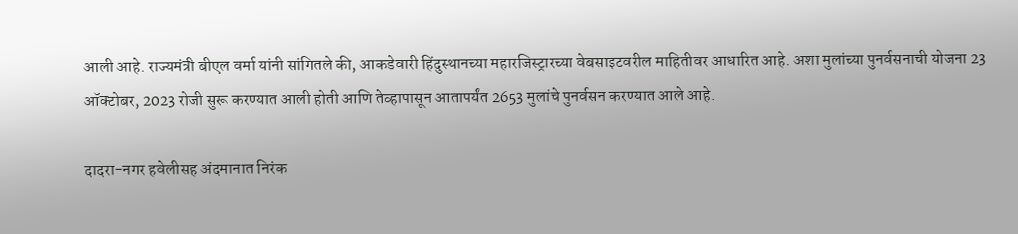आली आहे. राज्यमंत्री बीएल वर्मा यांनी सांगितले की, आकडेवारी हिंदुस्थानच्या महारजिस्ट्रारच्या वेबसाइटवरील माहितीवर आधारित आहे. अशा मुलांच्या पुनर्वसनाची योजना 23 ऑक्टोबर, 2023 रोजी सुरू करण्यात आली होती आणि तेव्हापासून आतापर्यंत 2653 मुलांचे पुनर्वसन करण्यात आले आहे.

दादरा-नगर हवेलीसह अंदमानात निरंक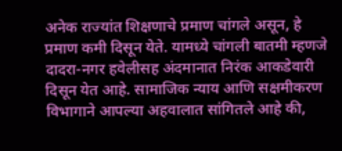अनेक राज्यांत शिक्षणाचे प्रमाण चांगले असून, हे प्रमाण कमी दिसून येते. यामध्ये चांगली बातमी म्हणजे दादरा-नगर हवेलीसह अंदमानात निरंक आकडेवारी दिसून येत आहे. सामाजिक न्याय आणि सक्षमीकरण विभागाने आपल्या अहवालात सांगितले आहे की,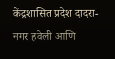केंद्रशासित प्रदेश दादरा-नगर हवेली आणि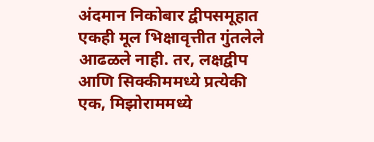अंदमान निकोबार द्वीपसमूहात एकही मूल भिक्षावृत्तीत गुंतलेले आढळले नाही. तर, लक्षद्वीप आणि सिक्कीममध्ये प्रत्येकी एक, मिझोराममध्ये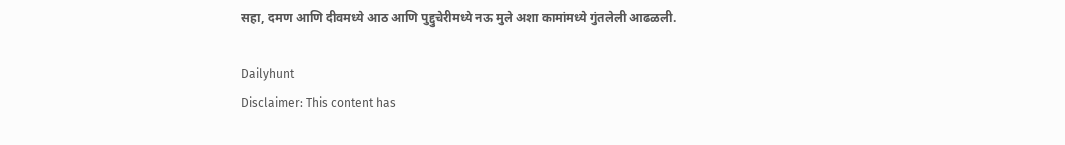सहा, दमण आणि दीवमध्ये आठ आणि पुद्दुचेरीमध्ये नऊ मुले अशा कामांमध्ये गुंतलेली आढळली.

Dailyhunt
Disclaimer: This content has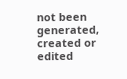not been generated, created or edited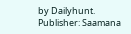by Dailyhunt. Publisher: Saamana